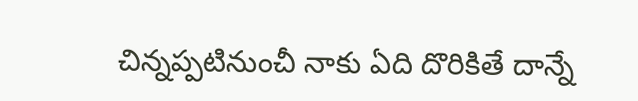చిన్నప్పటినుంచీ నాకు ఏది దొరికితే దాన్నే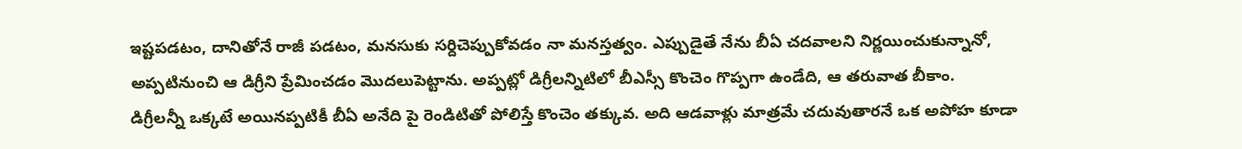ఇష్టపడటం, దానితోనే రాజీ పడటం, మనసుకు సర్దిచెప్పుకోవడం నా మనస్తత్వం. ఎప్పుడైతే నేను బీఏ చదవాలని నిర్ణయించుకున్నానో, అప్పటినుంచి ఆ డిగ్రీని ప్రేమించడం మొదలుపెట్టాను. అప్పట్లో డిగ్రీలన్నిటిలో బీఎస్సీ కొంచెం గొప్పగా ఉండేది, ఆ తరువాత బీకాం.
డిగ్రీలన్నీ ఒక్కటే అయినప్పటికీ బీఏ అనేది పై రెండిటితో పోలిస్తే కొంచెం తక్కువ. అది ఆడవాళ్లు మాత్రమే చదువుతారనే ఒక అపోహ కూడా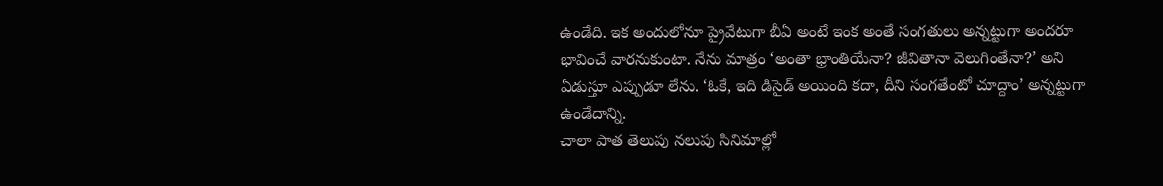ఉండేది. ఇక అందులోనూ ప్రైవేటుగా బీఏ అంటే ఇంక అంతే సంగతులు అన్నట్టుగా అందరూ భావించే వారనుకుంటా. నేను మాత్రం ‘అంతా భ్రాంతియేనా? జీవితానా వెలుగింతేనా?’ అని ఏడుస్తూ ఎప్పుడూ లేను. ‘ఓకే, ఇది డిసైడ్ అయింది కదా, దీని సంగతేంటో చూద్దాం’ అన్నట్టుగా ఉండేదాన్ని.
చాలా పాత తెలుపు నలుపు సినిమాల్లో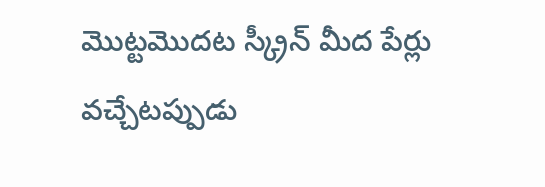మొట్టమొదట స్క్రీన్ మీద పేర్లు వచ్చేటప్పుడు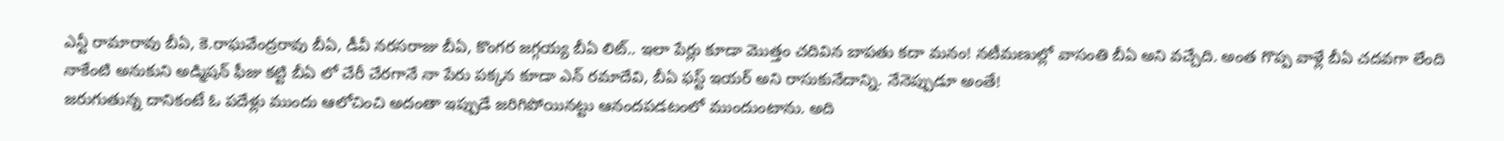ఎన్టీ రామారావు బీఏ, కె.రాఘవేంద్రరావు బీఏ, డీవీ నరసరాజు బీఏ, కొంగర జగ్గయ్య బీఏ లిట్.. ఇలా పేర్లు కూడా మొత్తం చదివిన బాపతు కదా మనం! నటీమణుల్లో వాసంతి బీఏ అని వచ్చేది. అంత గొప్ప వాళ్లే బీఏ చదవగా లేంది నాకేంటి అనుకుని అడ్మిషన్ ఫీజు కట్టి బీఏ లో చేరీ చేరగానే నా పేరు పక్కన కూడా ఎన్ రమాదేవి, బీఏ ఫస్ట్ ఇయర్ అని రాసుకునేదాన్ని. నేనెప్పుడూ అంతే!
జరుగుతున్న దానికంటే ఓ పదేళ్లు ముందు ఆలోచించి అదంతా ఇప్పుడే జరిగిపోయినట్టు ఆనందపడటంలో ముందుంటాను. అది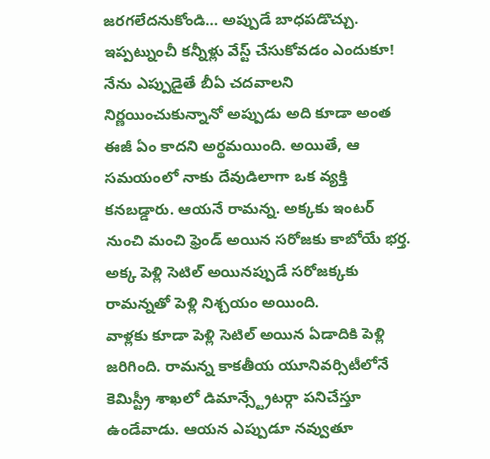జరగలేదనుకోండి… అప్పుడే బాధపడొచ్చు. ఇప్పట్నుంచీ కన్నీళ్లు వేస్ట్ చేసుకోవడం ఎందుకూ! నేను ఎప్పుడైతే బీఏ చదవాలని నిర్ణయించుకున్నానో అప్పుడు అది కూడా అంత ఈజీ ఏం కాదని అర్థమయింది. అయితే, ఆ సమయంలో నాకు దేవుడిలాగా ఒక వ్యక్తి కనబడ్డారు. ఆయనే రామన్న. అక్కకు ఇంటర్ నుంచి మంచి ఫ్రెండ్ అయిన సరోజకు కాబోయే భర్త. అక్క పెళ్లి సెటిల్ అయినప్పుడే సరోజక్కకు రామన్నతో పెళ్లి నిశ్చయం అయింది.
వాళ్లకు కూడా పెళ్లి సెటిల్ అయిన ఏడాదికి పెళ్లి జరిగింది. రామన్న కాకతీయ యూనివర్సిటీలోనే కెమిస్ట్రీ శాఖలో డిమాన్స్ట్రేటర్గా పనిచేస్తూ ఉండేవాడు. ఆయన ఎప్పుడూ నవ్వుతూ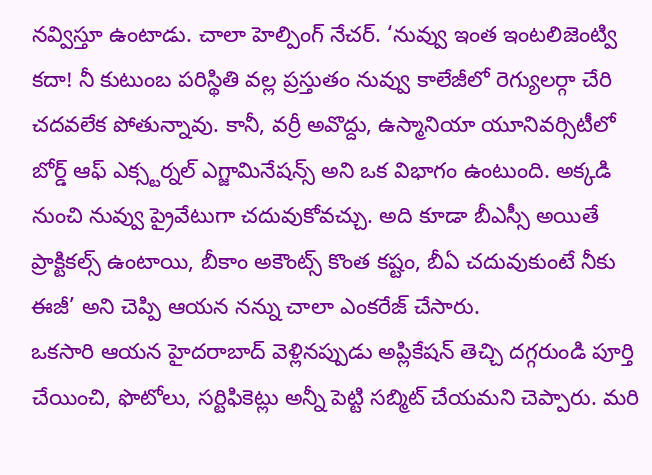నవ్విస్తూ ఉంటాడు. చాలా హెల్పింగ్ నేచర్. ‘నువ్వు ఇంత ఇంటలిజెంట్వి కదా! నీ కుటుంబ పరిస్థితి వల్ల ప్రస్తుతం నువ్వు కాలేజీలో రెగ్యులర్గా చేరి చదవలేక పోతున్నావు. కానీ, వర్రీ అవొద్దు, ఉస్మానియా యూనివర్సిటీలో బోర్డ్ ఆఫ్ ఎక్స్టర్నల్ ఎగ్జామినేషన్స్ అని ఒక విభాగం ఉంటుంది. అక్కడి నుంచి నువ్వు ప్రైవేటుగా చదువుకోవచ్చు. అది కూడా బీఎస్సీ అయితే ప్రాక్టికల్స్ ఉంటాయి, బీకాం అకౌంట్స్ కొంత కష్టం, బీఏ చదువుకుంటే నీకు ఈజీ’ అని చెప్పి ఆయన నన్ను చాలా ఎంకరేజ్ చేసారు.
ఒకసారి ఆయన హైదరాబాద్ వెళ్లినప్పుడు అప్లికేషన్ తెచ్చి దగ్గరుండి పూర్తి చేయించి, ఫొటోలు, సర్టిఫికెట్లు అన్నీ పెట్టి సబ్మిట్ చేయమని చెప్పారు. మరి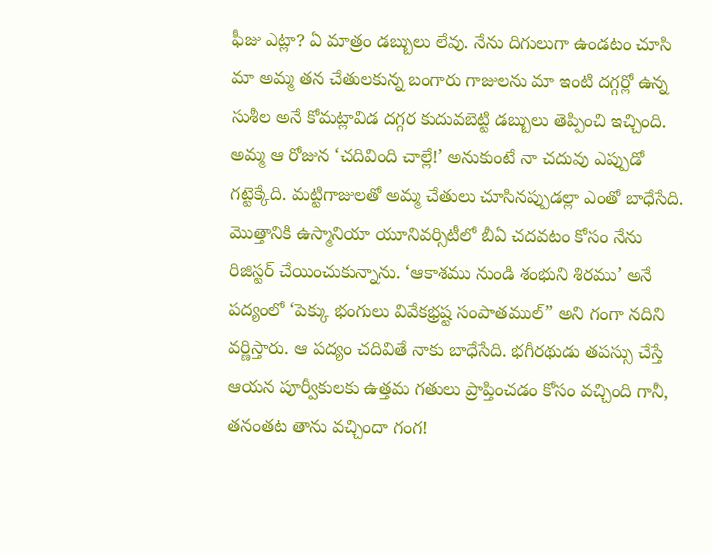ఫీజు ఎట్లా? ఏ మాత్రం డబ్బులు లేవు. నేను దిగులుగా ఉండటం చూసి మా అమ్మ తన చేతులకున్న బంగారు గాజులను మా ఇంటి దగ్గర్లో ఉన్న సుశీల అనే కోమట్లావిడ దగ్గర కుదువబెట్టి డబ్బులు తెప్పించి ఇచ్చింది. అమ్మ ఆ రోజున ‘చదివింది చాల్లే!’ అనుకుంటే నా చదువు ఎప్పుడో గట్టెక్కేది. మట్టిగాజులతో అమ్మ చేతులు చూసినప్పుడల్లా ఎంతో బాధేసేది.
మొత్తానికి ఉస్మానియా యూనివర్సిటీలో బీఏ చదవటం కోసం నేను రిజిస్టర్ చేయించుకున్నాను. ‘ఆకాశము నుండి శంభుని శిరము’ అనే పద్యంలో ‘పెక్కు భంగులు వివేకభ్రష్ట సంపాతముల్” అని గంగా నదిని వర్ణిస్తారు. ఆ పద్యం చదివితే నాకు బాధేసేది. భగీరథుడు తపస్సు చేస్తే ఆయన పూర్వీకులకు ఉత్తమ గతులు ప్రాప్తించడం కోసం వచ్చింది గానీ, తనంతట తాను వచ్చిందా గంగ!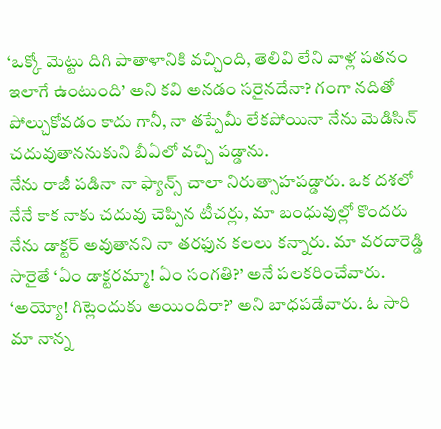‘ఒక్కో మెట్టు దిగి పాతాళానికి వచ్చింది, తెలివి లేని వాళ్ల పతనం ఇలాగే ఉంటుంది’ అని కవి అనడం సరైనదేనా? గంగా నదితో పోల్చుకోవడం కాదు గానీ, నా తప్పేమీ లేకపోయినా నేను మెడిసిన్ చదువుతాననుకుని బీఏలో వచ్చి పడ్డాను.
నేను రాజీ పడినా నా ఫ్యాన్స్ చాలా నిరుత్సాహపడ్డారు. ఒక దశలో నేనే కాక నాకు చదువు చెప్పిన టీచర్లు, మా బంధువుల్లో కొందరు నేను డాక్టర్ అవుతానని నా తరఫున కలలు కన్నారు. మా వరదారెడ్డి సారైతే ‘ఏం డాక్టరమ్మా! ఏం సంగతి?’ అనే పలకరించేవారు. ‘అయ్యో! గిట్లెందుకు అయిందిరా?’ అని బాధపడేవారు. ఓ సారి మా నాన్న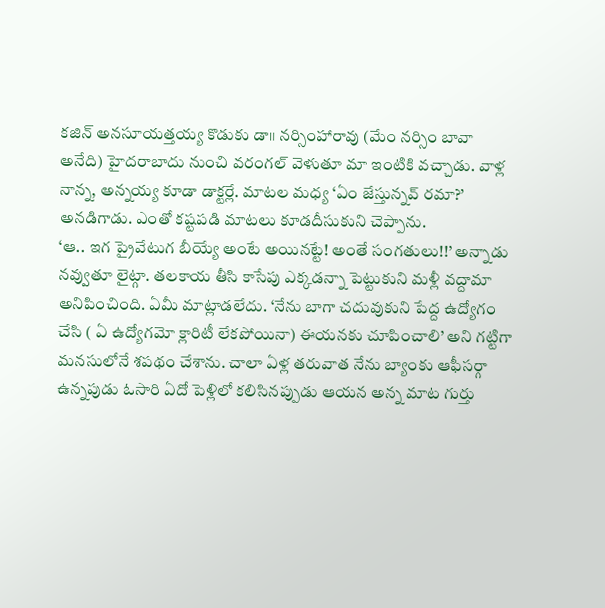కజిన్ అనసూయత్తయ్య కొడుకు డా॥ నర్సింహారావు (మేం నర్సిం బావా అనేది) హైదరాబాదు నుంచి వరంగల్ వెళుతూ మా ఇంటికి వచ్చాడు. వాళ్ల నాన్న, అన్నయ్య కూడా డాక్టర్లే. మాటల మధ్య ‘ఏం జేస్తున్నవ్ రమా?’ అనడిగాడు. ఎంతో కష్టపడి మాటలు కూడదీసుకుని చెప్పాను.
‘ఆ.. ఇగ ప్రైవేటుగ బీయ్యే అంటే అయినట్టే! అంతే సంగతులు!!’ అన్నాడు నవ్వుతూ లైట్గా. తలకాయ తీసి కాసేపు ఎక్కడన్నా పెట్టుకుని మళ్లీ వద్దామా అనిపించింది. ఏమీ మాట్లాడలేదు. ‘నేను బాగా చదువుకుని పేద్ద ఉద్యోగం చేసి ( ఏ ఉద్యోగమో క్లారిటీ లేకపోయినా) ఈయనకు చూపించాలి’ అని గట్టిగా మనసులోనే శపథం చేశాను. చాలా ఏళ్ల తరువాత నేను బ్యాంకు ఆఫీసర్గా ఉన్నపుడు ఓసారి ఏదో పెళ్లిలో కలిసినప్పుడు ఆయన అన్న మాట గుర్తు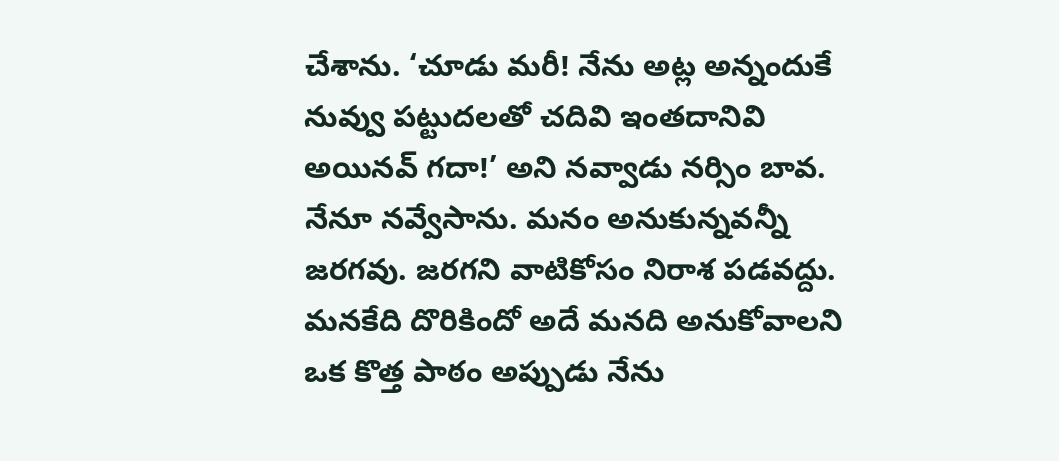చేశాను. ‘చూడు మరీ! నేను అట్ల అన్నందుకే నువ్వు పట్టుదలతో చదివి ఇంతదానివి అయినవ్ గదా!’ అని నవ్వాడు నర్సిం బావ. నేనూ నవ్వేసాను. మనం అనుకున్నవన్నీ జరగవు. జరగని వాటికోసం నిరాశ పడవద్దు. మనకేది దొరికిందో అదే మనది అనుకోవాలని ఒక కొత్త పాఠం అప్పుడు నేను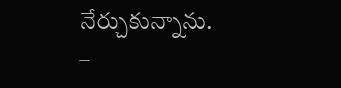నేర్చుకున్నాను.
–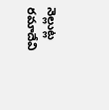నెల్లుట్ల రమాదేవి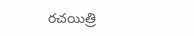రచయిత్రి